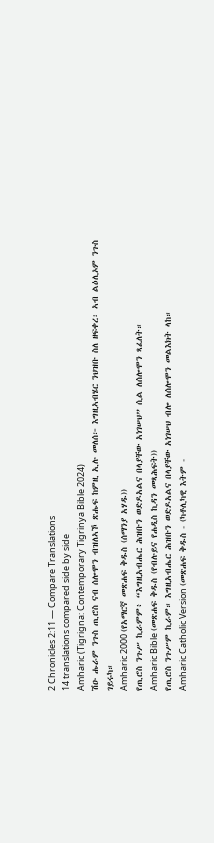2 Chronicles 2:11 — Compare Translations
14 translations compared side by side
Amharic (Tigrigna: Contemporary Tigrinya Bible 2024)
ሽዑ ሑራም ንጉስ ጢሮስ ናብ ሰሎሞን ብዝለኣኾ ጽሑፍ ከምዚ ኢሉ መለሰ፦ እግዚኣብሄር ንህዝቡ ስለ ዘፍቀረ፡ ኣብ ልዕሊኦም ንጉስ ገይሩካ።
Amharic 2000 (የአማርኛ መጽሐፍ ቅዱስ (ሰማንያ አሃዱ))
የጢሮስ ንጉሥ ኪራምም፥ “እግዚአብሔር ሕዝቡን ወድዶአልና በላያቸው አነገሠህ” ሲል ለሰሎሞን ጻፈለት።
Amharic Bible (መጽሐፍ ቅዱስ (የብሉይና የሐዲስ ኪዳን መጻሕፍት))
የጢሮስ ንጉሥም ኪራም። እግዚአብሔር ሕዝቡን ወድዶአልና በላያቸው አነገሠህ ብሎ ለሰሎሞን መልእክት ላከ።
Amharic Catholic Version (መጽሐፍ ቅዱስ - (ካቶሊካዊ እትም -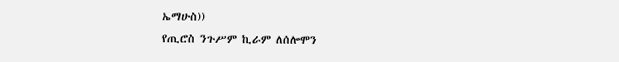ኤማሁስ))
የጢሮስ ንጉሥም ኪራም ለሰሎሞን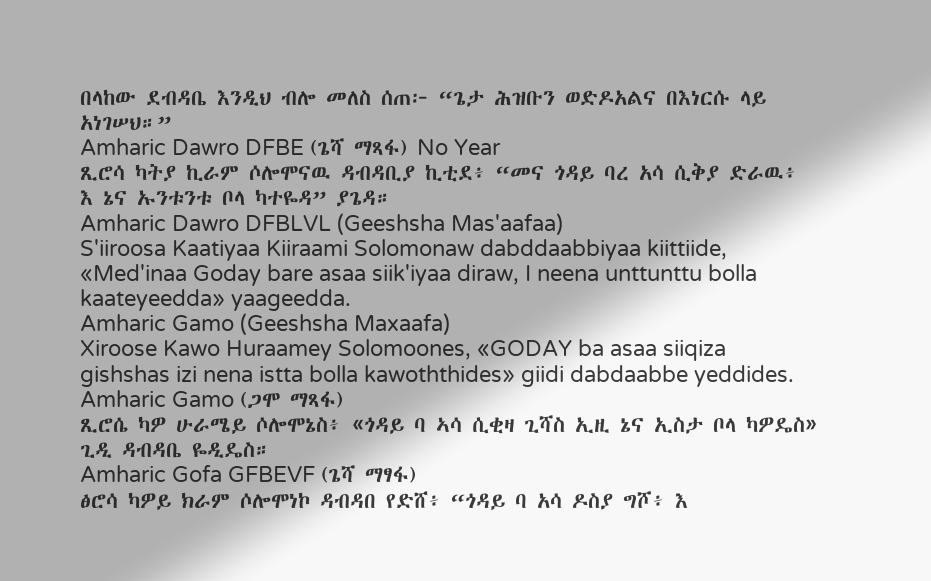በላከው ደብዳቤ እንዲህ ብሎ መለስ ሰጠ፦ “ጌታ ሕዝቡን ወድዶአልና በእነርሱ ላይ አነገሠህ።”
Amharic Dawro DFBE (ጌሻ ማጻፋ) No Year
ጺሮሳ ካትያ ኪራም ሶሎሞናዉ ዳብዳቢያ ኪቲደ፥ “መና ጎዳይ ባረ አሳ ሲቅያ ድራዉ፥ እ ኔና ኡንቱንቱ ቦላ ካተዬዳ” ያጌዳ።
Amharic Dawro DFBLVL (Geeshsha Mas'aafaa)
S'iiroosa Kaatiyaa Kiiraami Solomonaw dabddaabbiyaa kiittiide, «Med'inaa Goday bare asaa siik'iyaa diraw, I neena unttunttu bolla kaateyeedda» yaageedda.
Amharic Gamo (Geeshsha Maxaafa)
Xiroose Kawo Huraamey Solomoones, «GODAY ba asaa siiqiza gishshas izi nena istta bolla kawoththides» giidi dabdaabbe yeddides.
Amharic Gamo (ጋሞ ማጻፋ)
ጺሮሴ ካዎ ሁራሜይ ሶሎሞኔስ፥ «ጎዳይ ባ ኣሳ ሲቂዛ ጊሻስ ኢዚ ኔና ኢስታ ቦላ ካዎዴስ» ጊዲ ዳብዳቤ ዬዲዴስ።
Amharic Gofa GFBEVF (ጌሻ ማፃፋ)
ፅሮሳ ካዎይ ክራም ሶሎሞነኮ ዳብዳበ የድሸ፥ “ጎዳይ ባ አሳ ዶስያ ግሾ፥ እ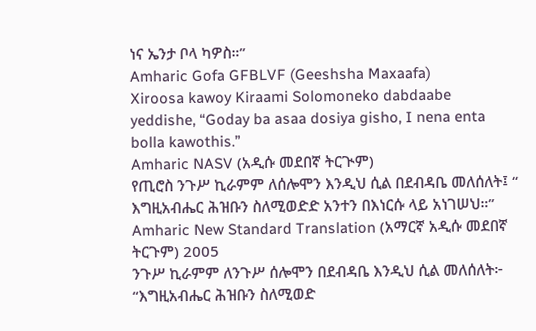ነና ኤንታ ቦላ ካዎስ።”
Amharic Gofa GFBLVF (Geeshsha Maxaafa)
Xiroosa kawoy Kiraami Solomoneko dabdaabe yeddishe, “Goday ba asaa dosiya gisho, I nena enta bolla kawothis.”
Amharic NASV (አዲሱ መደበኛ ትርጒም)
የጢሮስ ንጉሥ ኪራምም ለሰሎሞን እንዲህ ሲል በደብዳቤ መለሰለት፤ “ እግዚአብሔር ሕዝቡን ስለሚወድድ አንተን በእነርሱ ላይ አነገሠህ።”
Amharic New Standard Translation (አማርኛ አዲሱ መደበኛ ትርጉም) 2005
ንጉሥ ኪራምም ለንጉሥ ሰሎሞን በደብዳቤ እንዲህ ሲል መለሰለት፦ “እግዚአብሔር ሕዝቡን ስለሚወድ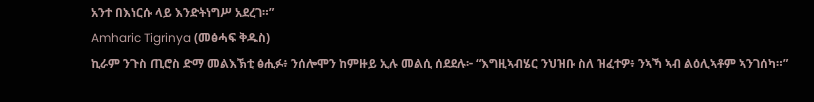አንተ በእነርሱ ላይ እንድትነግሥ አደረገ።”
Amharic Tigrinya (መፅሓፍ ቅዱስ)
ኪራም ንጉስ ጢሮስ ድማ መልእኽቲ ፅሒፉ፥ ንሰሎሞን ከምዙይ ኢሉ መልሲ ሰደደሉ፦ “እግዚኣብሄር ንህዝቡ ስለ ዝፈተዎ፥ ንኣኻ ኣብ ልዕሊኣቶም ኣንገሰካ።”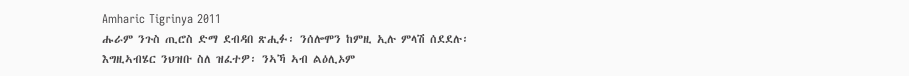Amharic Tigrinya 2011
ሑራም ንጉስ ጢሮስ ድማ ደብዳበ ጽሒፉ፡ ንሰሎሞን ከምዚ ኢሉ ምላሽ ሰደደሉ፡ እግዚኣብሄር ንህዝቡ ስለ ዝፈተዎ፡ ንኣኻ ኣብ ልዕሊኦም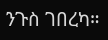ንጉስ ገበረካ።